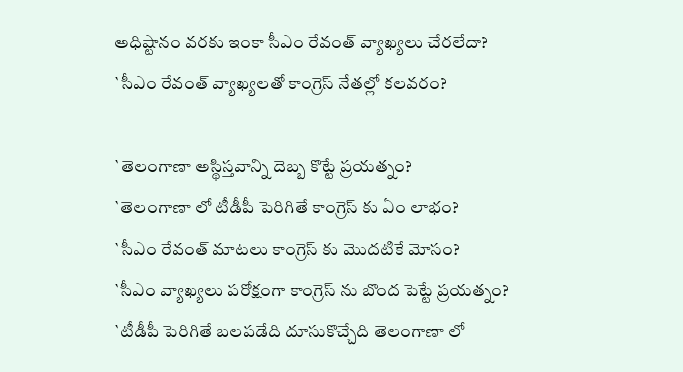అధిష్టానం వరకు ఇంకా సీఎం రేవంత్ వ్యాఖ్యలు చేరలేదా?
`సీఎం రేవంత్ వ్యాఖ్యలతో కాంగ్రెస్ నేతల్లో కలవరం?

`తెలంగాణా అస్థిస్తవాన్ని దెబ్బ కొట్టే ప్రయత్నం?
`తెలంగాణా లో టీడీపీ పెరిగితే కాంగ్రెస్ కు ఏం లాభం?
`సీఎం రేవంత్ మాటలు కాంగ్రెస్ కు మొదటికే మోసం?
`సీఎం వ్యాఖ్యలు పరోక్షంగా కాంగ్రెస్ ను బొంద పెట్టే ప్రయత్నం?
`టీడీపీ పెరిగితే బలపడేది దూసుకొచ్చేది తెలంగాణా లో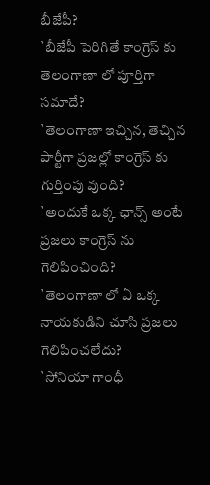బీజేపీ?
`బీజేపీ పెరిగితే కాంగ్రెస్ కు తెలంగాణా లో పూర్తిగా సమాదే?
`తెలంగాణా ఇచ్చిన, తెచ్చిన పార్టీగా ప్రజల్లో కాంగ్రెస్ కు గుర్తింపు వుంది?
`అందుకే ఒక్క ఛాన్స్ అంటే ప్రజలు కాంగ్రెస్ ను గెలిపించింది?
`తెలంగాణా లో ఏ ఒక్క నాయకుడిని చూసి ప్రజలు గెలిపించలేదు?
`సోనియా గాంధీ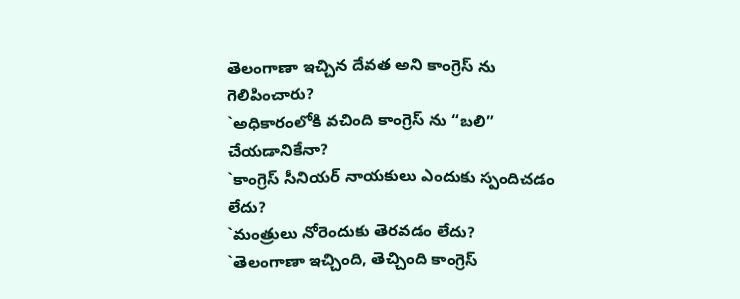తెలంగాణా ఇచ్చిన దేవత అని కాంగ్రెస్ ను గెలిపించారు?
`అధికారంలోకి వచింది కాంగ్రెస్ ను “బలి” చేయడానికేనా?
`కాంగ్రెస్ సీనియర్ నాయకులు ఎందుకు స్పందిచడం లేదు?
`మంత్రులు నోరెందుకు తెరవడం లేదు?
`తెలంగాణా ఇచ్చింది, తెచ్చింది కాంగ్రెస్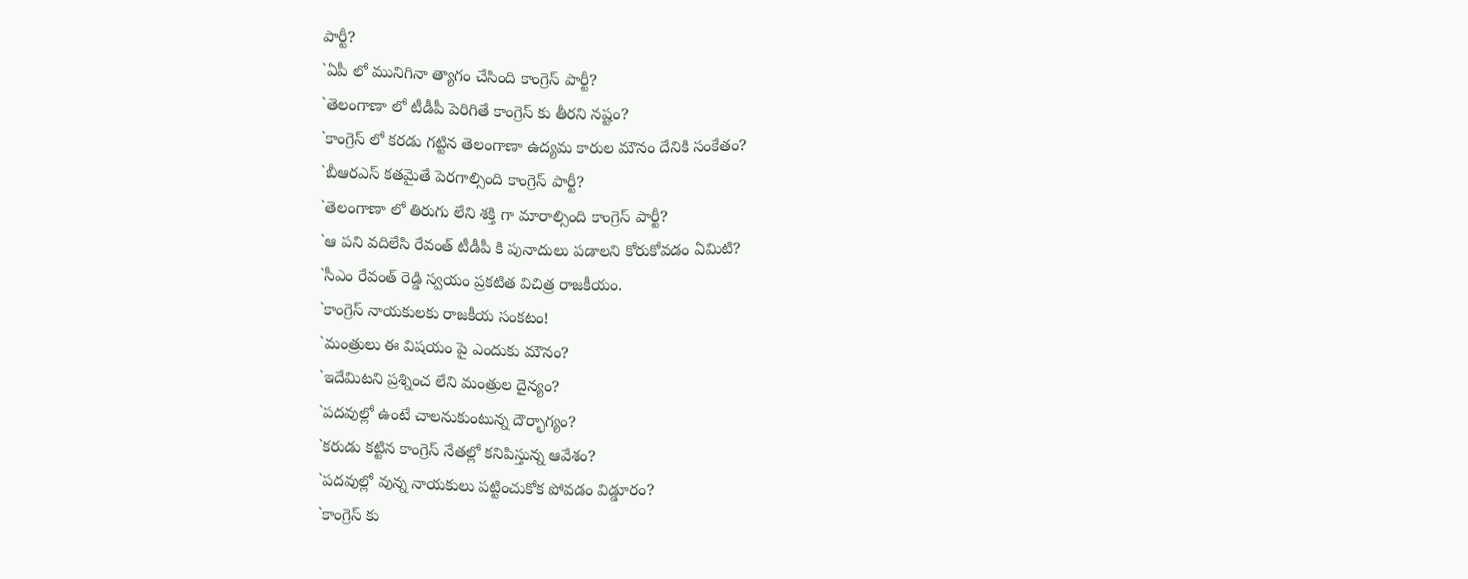పార్టీ?
`ఏపీ లో మునిగినా త్యాగం చేసింది కాంగ్రెస్ పార్టీ?
`తెలంగాణా లో టీడీపీ పెరిగితే కాంగ్రెస్ కు తీరని నష్టం?
`కాంగ్రెస్ లో కరడు గట్టిన తెలంగాణా ఉద్యమ కారుల మౌనం దేనికి సంకేతం?
`బీఆరఎస్ కతమైతే పెరగాల్సింది కాంగ్రెస్ పార్టీ?
`తెలంగాణా లో తిరుగు లేని శక్తి గా మారాల్సింది కాంగ్రెస్ పార్టీ?
`ఆ పని వదిలేసి రేవంత్ టీడీపీ కి పునాదులు పడాలని కోరుకోవడం ఏమిటి?
`సీఎం రేవంత్ రెడ్డి స్వయం ప్రకటిత విచిత్ర రాజకీయం.
`కాంగ్రెస్ నాయకులకు రాజకీయ సంకటం!
`మంత్రులు ఈ విషయం పై ఎందుకు మౌనం?
`ఇదేమిటని ప్రశ్నించ లేని మంత్రుల దైన్యం?
`పదవుల్లో ఉంటే చాలనుకుంటున్న దౌర్భాగ్యం?
`కరుడు కట్టిన కాంగ్రెస్ నేతల్లో కనిపిస్తున్న ఆవేశం?
`పదవుల్లో వున్న నాయకులు పట్టించుకోక పోవడం విడ్డూరం?
`కాంగ్రెస్ కు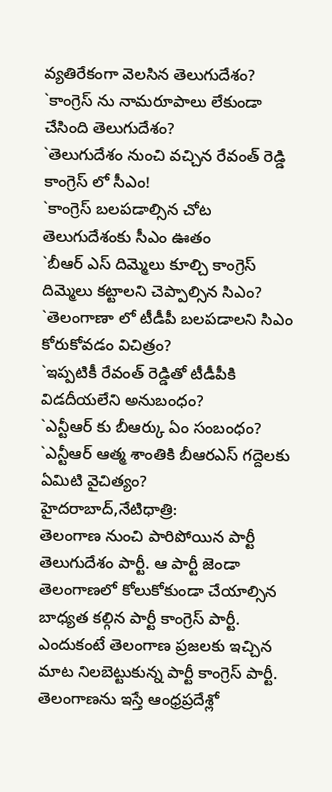వ్యతిరేకంగా వెలసిన తెలుగుదేశం?
`కాంగ్రెస్ ను నామరూపాలు లేకుండా చేసింది తెలుగుదేశం?
`తెలుగుదేశం నుంచి వచ్చిన రేవంత్ రెడ్డి కాంగ్రెస్ లో సీఎం!
`కాంగ్రెస్ బలపడాల్సిన చోట తెలుగుదేశంకు సీఎం ఊతం
`బీఆర్ ఎస్ దిమ్మెలు కూల్చి కాంగ్రెస్ దిమ్మెలు కట్టాలని చెప్పాల్సిన సిఎం?
`తెలంగాణా లో టీడీపీ బలపడాలని సిఎం కోరుకోవడం విచిత్రం?
`ఇప్పటికీ రేవంత్ రెడ్డితో టీడీపీకి విడదీయలేని అనుబంధం?
`ఎన్టీఆర్ కు బీఆర్కు ఏం సంబంధం?
`ఎన్టీఆర్ ఆత్మ శాంతికి బీఆరఎస్ గద్దెలకు ఏమిటి వైచిత్యం?
హైదరాబాద్,నేటిధాత్రి:
తెలంగాణ నుంచి పారిపోయిన పార్టీ తెలుగుదేశం పార్టీ. ఆ పార్టీ జెండా తెలంగాణలో కోలుకోకుండా చేయాల్సిన బాధ్యత కల్గిన పార్టీ కాంగ్రెస్ పార్టీ. ఎందుకంటే తెలంగాణ ప్రజలకు ఇచ్చిన మాట నిలబెట్టుకున్న పార్టీ కాంగ్రెస్ పార్టీ. తెలంగాణను ఇస్తే ఆంధ్రప్రదేశ్లో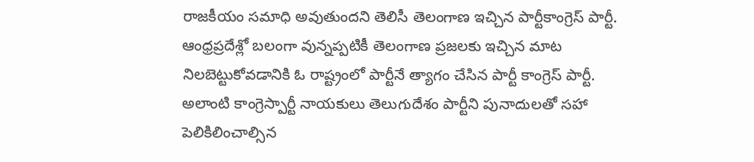రాజకీయం సమాధి అవుతుందని తెలిసీ తెలంగాణ ఇచ్చిన పార్టీకాంగ్రెస్ పార్టీ. ఆంధ్రప్రదేశ్లో బలంగా వున్నప్పటికీ తెలంగాణ ప్రజలకు ఇచ్చిన మాట నిలబెట్టుకోవడానికి ఓ రాష్ట్రంలో పార్టీనే త్యాగం చేసిన పార్టీ కాంగ్రెస్ పార్టీ. అలాంటి కాంగ్రెస్పార్టీ నాయకులు తెలుగుదేశం పార్టీని పునాదులతో సహా పెలికిలించాల్సిన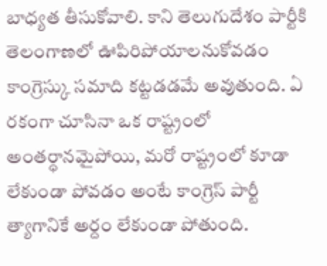బాధ్యత తీసుకోవాలి. కాని తెలుగుదేశం పార్టీకి తెలంగాణలో ఊపిరిపోయాలనుకోవడం కాంగ్రెస్కు సమాది కట్టడడమే అవుతుంది. ఏ రకంగా చూసినా ఒక రాష్ట్రంలో అంతర్ధానమైపోయి, మరో రాష్ట్రంలో కూడా లేకుండా పోవడం అంటే కాంగ్రెస్ పార్టీ త్యాగానికే అర్దం లేకుండా పోతుంది.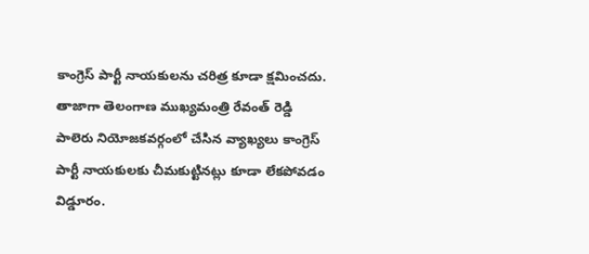కాంగ్రెస్ పార్టీ నాయకులను చరిత్ర కూడా క్షమించదు. తాజాగా తెలంగాణ ముఖ్యమంత్రి రేవంత్ రెడ్డి పాలెరు నియోజకవర్గంలో చేసిన వ్యాఖ్యలు కాంగ్రెస్ పార్టీ నాయకులకు చీమకుట్టినట్లు కూడా లేకపోవడం విడ్డూరం.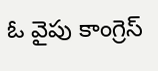ఓ వైపు కాంగ్రెస్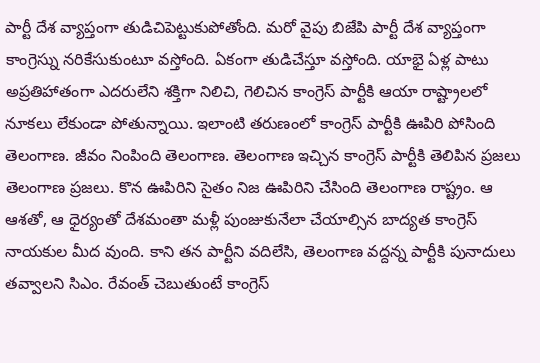పార్టీ దేశ వ్యాప్తంగా తుడిచిపెట్టుకుపోతోంది. మరో వైపు బిజేపి పార్టీ దేశ వ్యాప్తంగా కాంగ్రెస్ను నరికేసుకుంటూ వస్తోంది. ఏకంగా తుడిచేస్తూ వస్తోంది. యాభై ఏళ్ల పాటు అప్రతిహాతంగా ఎదరులేని శక్తిగా నిలిచి, గెలిచిన కాంగ్రెస్ పార్టీకి ఆయా రాష్ట్రాలలో నూకలు లేకుండా పోతున్నాయి. ఇలాంటి తరుణంలో కాంగ్రెస్ పార్టీకి ఊపిరి పోసింది తెలంగాణ. జీవం నింపింది తెలంగాణ. తెలంగాణ ఇచ్చిన కాంగ్రెస్ పార్టీకి తెలిపిన ప్రజలు తెలంగాణ ప్రజలు. కొన ఊపిరిని సైతం నిజ ఊపిరిని చేసింది తెలంగాణ రాష్ట్రం. ఆ ఆశతో, ఆ ధైర్యంతో దేశమంతా మళ్లీ పుంజుకునేలా చేయాల్సిన బాద్యత కాంగ్రెస్ నాయకుల మీద వుంది. కాని తన పార్టీని వదిలేసి, తెలంగాణ వద్దన్న పార్టీకి పునాదులు తవ్వాలని సిఎం. రేవంత్ చెబుతుంటే కాంగ్రెస్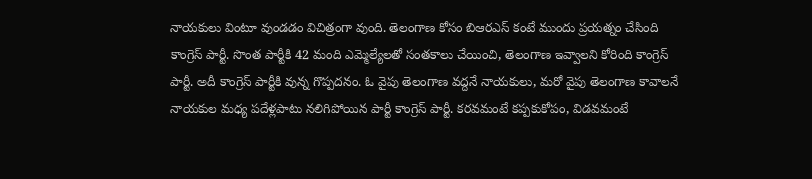నాయకులు వింటూ వుండడం విచిత్రంగా వుంది. తెలంగాణ కోసం బిఆరఎస్ కంటే ముందు ప్రయత్నం చేసింది కాంగ్రెస్ పార్టీ. సొంత పార్టీకి 42 మంది ఎమ్మెల్యేలతో సంతకాలు చేయించి, తెలంగాణ ఇవ్వాలని కోరింది కాంగ్రెస్ పార్టీ. అదీ కాంగ్రెస్ పార్టీకి వున్న గొప్పదనం. ఓ వైపు తెలంగాణ వద్దనే నాయకులు, మరో వైపు తెలంగాణ కావాలనే నాయకుల మధ్య పదేళ్లపాటు నలిగిపోయిన పార్టీ కాంగ్రెస్ పార్టీ. కరవమంటే కప్పకుకోపం, విడవమంటే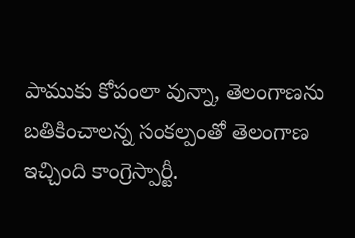పాముకు కోపంలా వున్నా, తెలంగాణను బతికించాలన్న సంకల్పంతో తెలంగాణ ఇచ్చింది కాంగ్రెస్పార్టీ.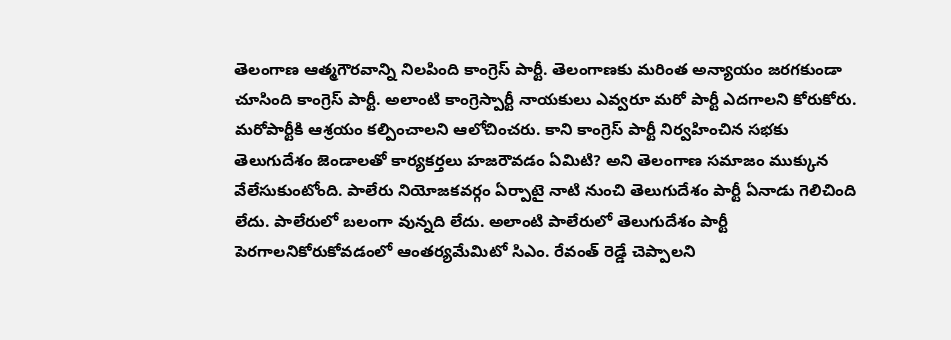తెలంగాణ ఆత్మగౌరవాన్ని నిలపింది కాంగ్రెస్ పార్టీ. తెలంగాణకు మరింత అన్యాయం జరగకుండా చూసింది కాంగ్రెస్ పార్టీ. అలాంటి కాంగ్రెస్పార్టీ నాయకులు ఎవ్వరూ మరో పార్టీ ఎదగాలని కోరుకోరు. మరోపార్టీకి ఆశ్రయం కల్పించాలని ఆలోచించరు. కాని కాంగ్రెస్ పార్టీ నిర్వహించిన సభకు తెలుగుదేశం జెండాలతో కార్యకర్తలు హజరౌవడం ఏమిటి? అని తెలంగాణ సమాజం ముక్కున వేలేసుకుంటోంది. పాలేరు నియోజకవర్గం ఏర్పాటై నాటి నుంచి తెలుగుదేశం పార్టీ ఏనాడు గెలిచింది లేదు. పాలేరులో బలంగా వున్నది లేదు. అలాంటి పాలేరులో తెలుగుదేశం పార్టీ పెరగాలనికోరుకోవడంలో ఆంతర్యమేమిటో సిఎం. రేవంత్ రెడ్డే చెప్పాలని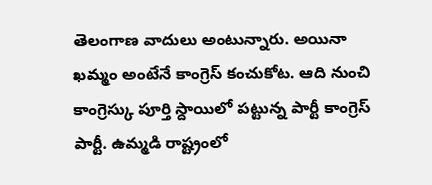తెలంగాణ వాదులు అంటున్నారు. అయినా ఖమ్మం అంటేనే కాంగ్రెస్ కంచుకోట. ఆది నుంచి కాంగ్రెస్కు పూర్తి స్దాయిలో పట్టున్న పార్టీ కాంగ్రెస్ పార్టీ. ఉమ్మడి రాష్ట్రంలో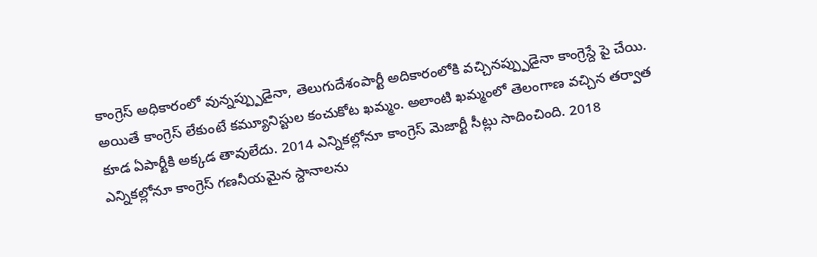కాంగ్రెస్ అధికారంలో వున్నప్ప్పుడైనా, తెలుగుదేశంపార్టీ అదికారంలోకి వచ్చినప్ప్పుడైనా కాంగ్రెస్దే పై చేయి. అయితే కాంగ్రెస్ లేకుంటే కమ్యూనిస్టుల కంచుకోట ఖమ్మం. అలాంటి ఖమ్మంలో తెలంగాణ వచ్చిన తర్వాత కూడ ఏపార్టీకి అక్కడ తావులేదు. 2014 ఎన్నికల్లోనూ కాంగ్రెస్ మెజార్టీ సీట్లు సాదించింది. 2018 ఎన్నికల్లోనూ కాంగ్రెస్ గణనీయమైన స్దానాలను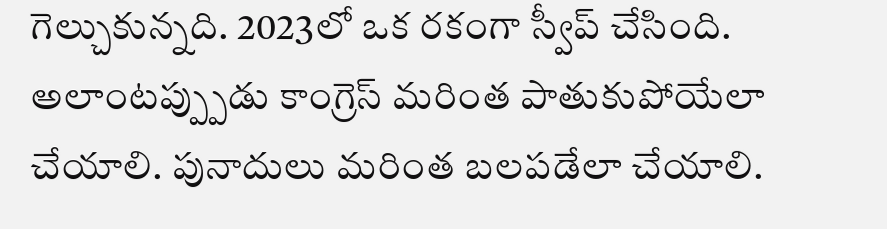గెల్చుకున్నది. 2023లో ఒక రకంగా స్వీప్ చేసింది. అలాంటప్ప్పుడు కాంగ్రెస్ మరింత పాతుకుపోయేలా చేయాలి. పునాదులు మరింత బలపడేలా చేయాలి.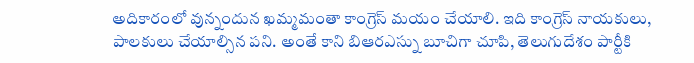అదికారంలో వున్నందున ఖమ్మమంతా కాంగ్రెస్ మయం చేయాలి. ఇది కాంగ్రెస్ నాయకులు, పాలకులు చేయాల్సిన పని. అంతే కాని బిఆరఎస్ను బూచిగా చూపి, తెలుగుదేశం పార్టీకి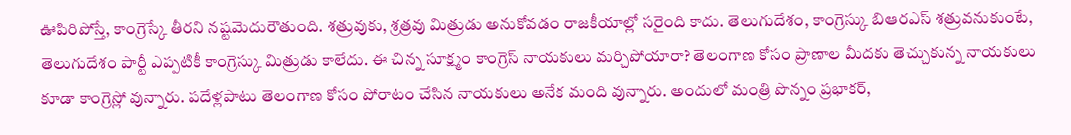ఊపిరిపోస్తే, కాంగ్రెస్కే తీరని నష్టమెదురౌతుంది. శత్రువుకు, శ్రత్రవు మిత్రుడు అనుకోవడం రాజకీయాల్లో సరైంది కాదు. తెలుగుదేశం, కాంగ్రెస్కు బిఆరఎస్ శత్రువనుకుంటే, తెలుగుదేశం పార్టీ ఎప్పటికీ కాంగ్రెస్కు మిత్రుడు కాలేదు. ఈ చిన్న సూక్ష్మం కాంగ్రెస్ నాయకులు మర్చిపోయారా? తెలంగాణ కోసం ప్రాణాల మీదకు తెచ్చుకున్న నాయకులు కూడా కాంగ్రెస్లో వున్నారు. పదేళ్లపాటు తెలంగాణ కోసం పోరాటం చేసిన నాయకులు అనేక మంది వున్నారు. అందులో మంత్రి పొన్నం ప్రభాకర్,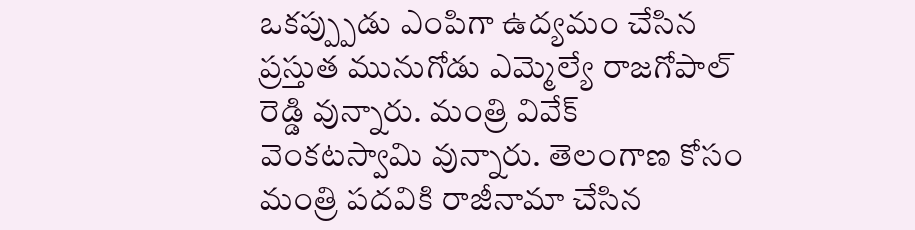ఒకప్ప్పుడు ఎంపిగా ఉద్యమం చేసిన ప్రస్తుత మునుగోడు ఎమ్మెల్యే రాజగోపాల్ రెడ్డి వున్నారు. మంత్రి వివేక్ వెంకటస్వామి వున్నారు. తెలంగాణ కోసం మంత్రి పదవికి రాజీనామా చేసిన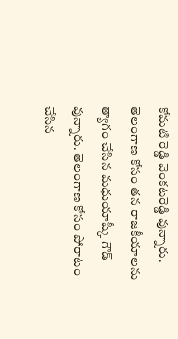కోమటి రెడ్డి వెంకటరెడ్డి వున్నారు. తెలంగాణ కోసం తన రాజకీయాలను త్యాగం చేసిన మధుయాష్కీ గౌడ్ వున్నారు. తెలంగాణ కోసం పోరాటం చేసిన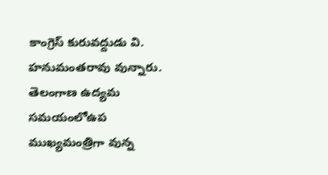కాంగ్రెస్ కురువద్దుడు వి. హనుమంతరావు వున్నారు. తెలంగాణ ఉద్యమ సమయంలోఉప ముఖ్యమంత్రిగా వున్న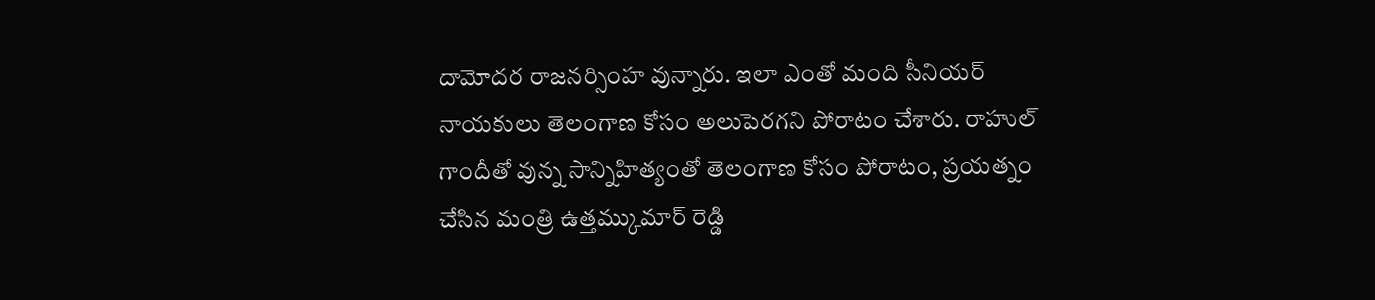దామోదర రాజనర్సింహ వున్నారు. ఇలా ఎంతో మంది సీనియర్ నాయకులు తెలంగాణ కోసం అలుపెరగని పోరాటం చేశారు. రాహుల్ గాందీతో వున్న సాన్నిహిత్యంతో తెలంగాణ కోసం పోరాటం, ప్రయత్నం చేసిన మంత్రి ఉత్తమ్కుమార్ రెడ్డి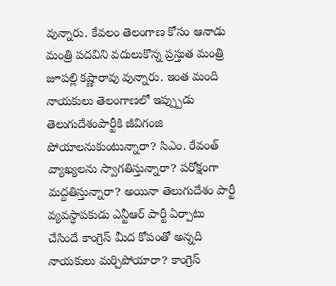వున్నారు. కేవలం తెలంగాణ కోసం ఆనాడు మంత్రి పదవిని వదులుకొన్న ప్రస్తుత మంత్రి జూపల్లి కష్ణారావు వున్నారు. ఇంత మంది నాయకులు తెలంగాణలో ఇప్ప్పుడు తెలుగుదేశంపార్టీకి జీవిగంజి పోయాలనుకుంటున్నారా? సిఎం. రేవంత్ వ్యాఖ్యలను స్వాగతిస్తున్నారా? పరోక్షంగా మద్దతిస్తున్నారా? అయినా తెలుగుదేశం పార్టీ వ్యవస్ధాపకుడు ఎన్టీఆర్ పార్టీ ఏర్పాటు చేసిందే కాంగ్రెస్ మీద కోపంతో అన్నది నాయకులు మర్చిపోయారా? కాంగ్రెస్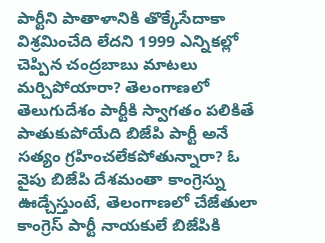పార్టీని పాతాళానికి తొక్కేసేదాకా విశ్రమించేది లేదని 1999 ఎన్నికల్లో చెప్పిన చంద్రబాబు మాటలు మర్చిపోయారా? తెలంగాణలో తెలుగుదేశం పార్టీకి స్వాగతం పలికితే పాతుకుపోయేది బిజేపి పార్టీ అనే సత్యం గ్రహించలేకపోతున్నారా? ఓ వైపు బిజేపి దేశమంతా కాంగ్రెస్ను ఊడ్చేస్తుంటే, తెలంగాణలో చేజేతులా కాంగ్రెస్ పార్టీ నాయకులే బిజేపికి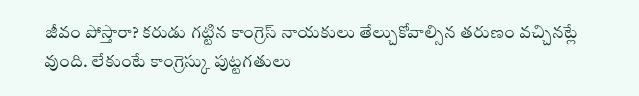జీవం పోస్తారా? కరుడు గట్టిన కాంగ్రెస్ నాయకులు తేల్చుకోవాల్సిన తరుణం వచ్చినట్లే వుంది. లేకుంటే కాంగ్రెస్కు పుట్టగతులు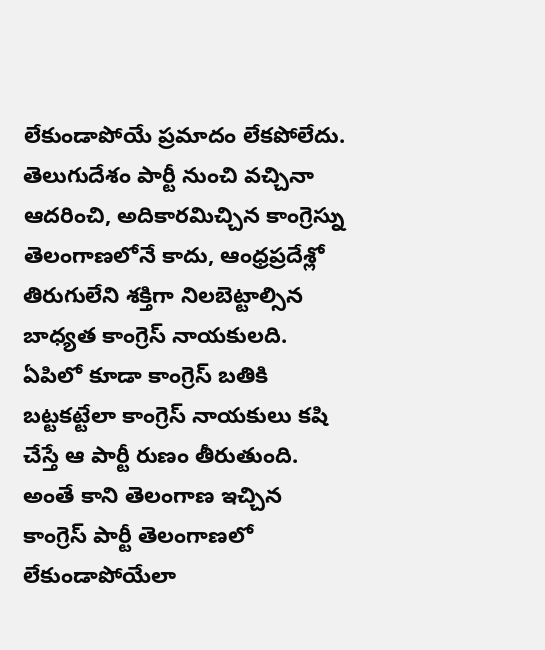లేకుండాపోయే ప్రమాదం లేకపోలేదు. తెలుగుదేశం పార్టీ నుంచి వచ్చినా ఆదరించి, అదికారమిచ్చిన కాంగ్రెస్ను తెలంగాణలోనే కాదు, ఆంధ్రప్రదేశ్లో తిరుగులేని శక్తిగా నిలబెట్టాల్సిన బాధ్యత కాంగ్రెస్ నాయకులది. ఏపిలో కూడా కాంగ్రెస్ బతికి బట్టకట్టేలా కాంగ్రెస్ నాయకులు కషి చేస్తే ఆ పార్టీ రుణం తీరుతుంది. అంతే కాని తెలంగాణ ఇచ్చిన కాంగ్రెస్ పార్టీ తెలంగాణలో లేకుండాపోయేలా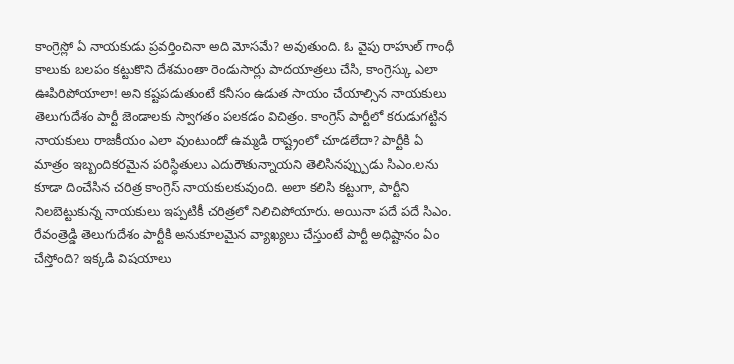కాంగ్రెస్లో ఏ నాయకుడు ప్రవర్తించినా అది మోసమే? అవుతుంది. ఓ వైపు రాహుల్ గాంధీ కాలుకు బలపం కట్టుకొని దేశమంతా రెండుసార్లు పాదయాత్రలు చేసి, కాంగ్రెస్కు ఎలా ఊపిరిపోయాలా! అని కష్టపడుతుంటే కనీసం ఉడుత సాయం చేయాల్సిన నాయకులు తెలుగుదేశం పార్టీ జెండాలకు స్వాగతం పలకడం విచిత్రం. కాంగ్రెస్ పార్టీలో కరుడుగట్టిన నాయకులు రాజకీయం ఎలా వుంటుందో ఉమ్మడి రాష్ట్రంలో చూడలేదా? పార్టీకి ఏ మాత్రం ఇబ్బందికరమైన పరిస్ధితులు ఎదురౌతున్నాయని తెలిసినప్ప్పుడు సిఎం.లను కూడా దించేసిన చరిత్ర కాంగ్రెస్ నాయకులకువుంది. అలా కలిసి కట్టుగా, పార్టీని నిలబెట్టుకున్న నాయకులు ఇప్పటికీ చరిత్రలో నిలిచిపోయారు. అయినా పదే పదే సిఎం. రేవంత్రెడ్డి తెలుగుదేశం పార్టీకి అనుకూలమైన వ్యాఖ్యలు చేస్తుంటే పార్టీ అధిష్టానం ఏం చేస్తోంది? ఇక్కడి విషయాలు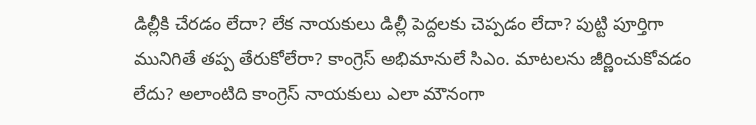డిల్లీకి చేరడం లేదా? లేక నాయకులు డిల్లీ పెద్దలకు చెప్పడం లేదా? పుట్టి పూర్తిగా మునిగితే తప్ప తేరుకోలేరా? కాంగ్రెస్ అభిమానులే సిఎం. మాటలను జీర్ణించుకోవడం లేదు? అలాంటిది కాంగ్రెస్ నాయకులు ఎలా మౌనంగా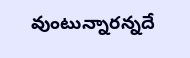వుంటున్నారన్నదే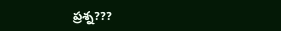ప్రశ్న???